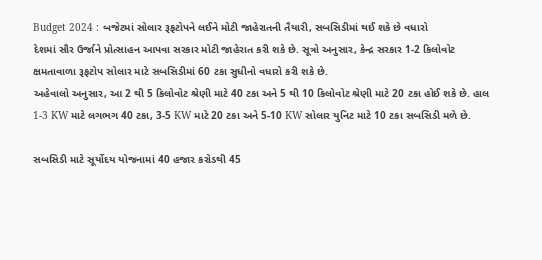Budget 2024 : બજેટમાં સોલાર રૂફટોપને લઈને મોટી જાહેરાતની તૈયારી, સબસિડીમાં થઈ શકે છે વધારો
દેશમાં સૌર ઉર્જાને પ્રોત્સાહન આપવા સરકાર મોટી જાહેરાત કરી શકે છે. સૂત્રો અનુસાર, કેન્દ્ર સરકાર 1-2 કિલોવોટ ક્ષમતાવાળા રૂફટોપ સોલાર માટે સબસિડીમાં 60 ટકા સુધીનો વધારો કરી શકે છે.
અહેવાલો અનુસાર, આ 2 થી 5 કિલોવોટ શ્રેણી માટે 40 ટકા અને 5 થી 10 કિલોવોટ શ્રેણી માટે 20 ટકા હોઈ શકે છે. હાલ 1-3 KW માટે લગભગ 40 ટકા, 3-5 KW માટે 20 ટકા અને 5-10 KW સોલાર યુનિટ માટે 10 ટકા સબસિડી મળે છે.

સબસિડી માટે સૂર્યોદય યોજનામાં 40 હજાર કરોડથી 45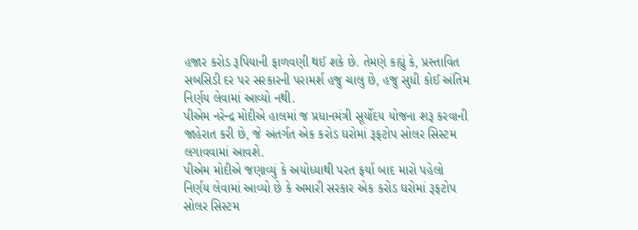હજાર કરોડ રૂપિયાની ફાળવણી થઈ શકે છે. તેમણે કહ્યું કે, પ્રસ્તાવિત સબસિડી દર પર સરકારની પરામર્શ હજુ ચાલુ છે, હજુ સુધી કોઈ અંતિમ નિર્ણય લેવામાં આવ્યો નથી.
પીએમ નરેન્દ્ર મોદીએ હાલમાં જ પ્રધાનમંત્રી સૂર્યોદય યોજના શરૂ કરવાની જાહેરાત કરી છે, જે અંતર્ગત એક કરોડ ઘરોમાં રૂફટોપ સોલર સિસ્ટમ લગાવવામાં આવશે.
પીએમ મોદીએ જણાવ્યું કે અયોધ્યાથી પરત ફર્યા બાદ મારો પહેલો નિર્ણય લેવામાં આવ્યો છે કે અમારી સરકાર એક કરોડ ઘરોમાં રૂફટોપ સોલર સિસ્ટમ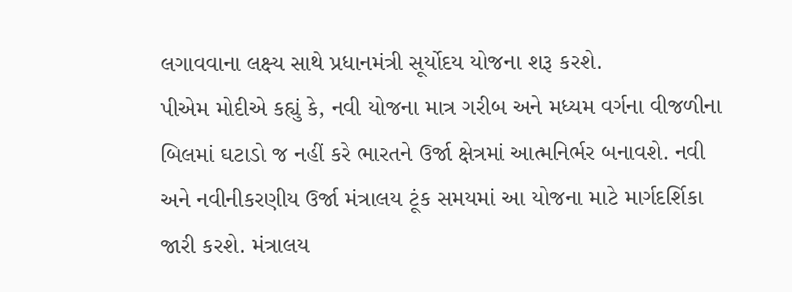લગાવવાના લક્ષ્ય સાથે પ્રધાનમંત્રી સૂર્યોદય યોજના શરૂ કરશે.
પીએમ મોદીએ કહ્યું કે, નવી યોજના માત્ર ગરીબ અને મધ્યમ વર્ગના વીજળીના બિલમાં ઘટાડો જ નહીં કરે ભારતને ઉર્જા ક્ષેત્રમાં આત્મનિર્ભર બનાવશે. નવી અને નવીનીકરણીય ઉર્જા મંત્રાલય ટૂંક સમયમાં આ યોજના માટે માર્ગદર્શિકા જારી કરશે. મંત્રાલય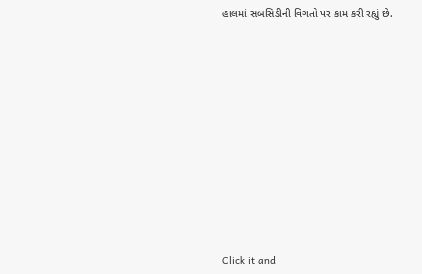હાલમાં સબસિડીની વિગતો પર કામ કરી રહ્યું છે.












Click it and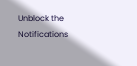Unblock the Notifications